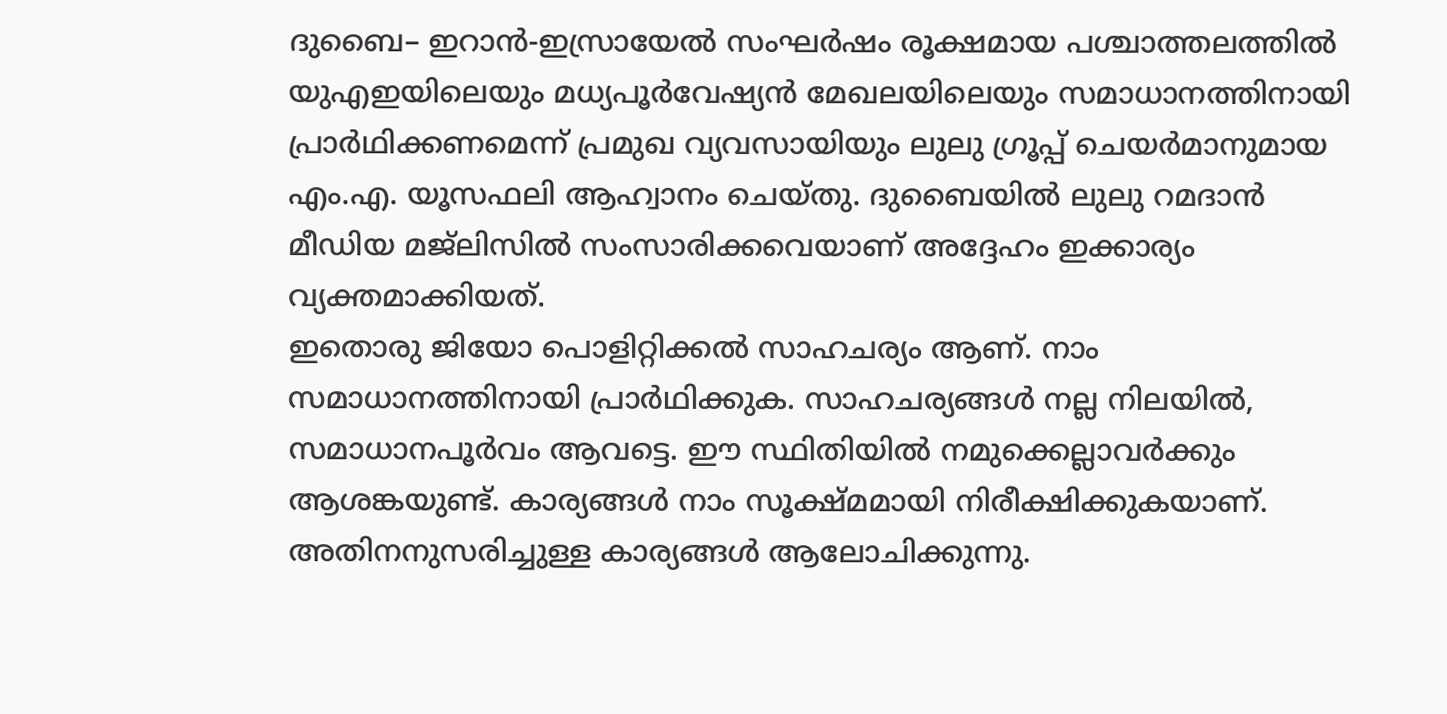ദുബൈ– ഇറാൻ-ഇസ്രായേൽ സംഘർഷം രൂക്ഷമായ പശ്ചാത്തലത്തിൽ യുഎഇയിലെയും മധ്യപൂർവേഷ്യൻ മേഖലയിലെയും സമാധാനത്തിനായി പ്രാർഥിക്കണമെന്ന് പ്രമുഖ വ്യവസായിയും ലുലു ഗ്രൂപ്പ് ചെയർമാനുമായ എം.എ. യൂസഫലി ആഹ്വാനം ചെയ്തു. ദുബൈയിൽ ലുലു റമദാൻ മീഡിയ മജ്ലിസിൽ സംസാരിക്കവെയാണ് അദ്ദേഹം ഇക്കാര്യം വ്യക്തമാക്കിയത്.
ഇതൊരു ജിയോ പൊളിറ്റിക്കൽ സാഹചര്യം ആണ്. നാം സമാധാനത്തിനായി പ്രാർഥിക്കുക. സാഹചര്യങ്ങൾ നല്ല നിലയിൽ, സമാധാനപൂർവം ആവട്ടെ. ഈ സ്ഥിതിയിൽ നമുക്കെല്ലാവർക്കും ആശങ്കയുണ്ട്. കാര്യങ്ങൾ നാം സൂക്ഷ്മമായി നിരീക്ഷിക്കുകയാണ്. അതിനനുസരിച്ചുള്ള കാര്യങ്ങൾ ആലോചിക്കുന്നു.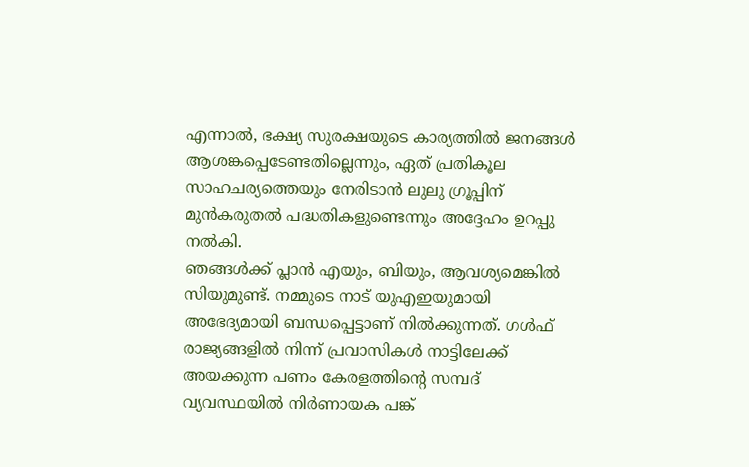എന്നാൽ, ഭക്ഷ്യ സുരക്ഷയുടെ കാര്യത്തിൽ ജനങ്ങൾ ആശങ്കപ്പെടേണ്ടതില്ലെന്നും, ഏത് പ്രതികൂല സാഹചര്യത്തെയും നേരിടാൻ ലുലു ഗ്രൂപ്പിന് മുൻകരുതൽ പദ്ധതികളുണ്ടെന്നും അദ്ദേഹം ഉറപ്പു നൽകി.
ഞങ്ങൾക്ക് പ്ലാൻ എയും, ബിയും, ആവശ്യമെങ്കിൽ സിയുമുണ്ട്. നമ്മുടെ നാട് യുഎഇയുമായി അഭേദ്യമായി ബന്ധപ്പെട്ടാണ് നിൽക്കുന്നത്. ഗൾഫ് രാജ്യങ്ങളിൽ നിന്ന് പ്രവാസികൾ നാട്ടിലേക്ക് അയക്കുന്ന പണം കേരളത്തിന്റെ സമ്പദ് വ്യവസ്ഥയിൽ നിർണായക പങ്ക്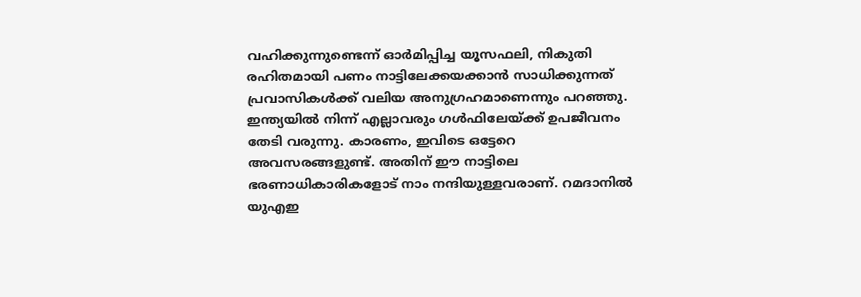വഹിക്കുന്നുണ്ടെന്ന് ഓർമിപ്പിച്ച യൂസഫലി, നികുതി രഹിതമായി പണം നാട്ടിലേക്കയക്കാൻ സാധിക്കുന്നത് പ്രവാസികൾക്ക് വലിയ അനുഗ്രഹമാണെന്നും പറഞ്ഞു. ഇന്ത്യയിൽ നിന്ന് എല്ലാവരും ഗൾഫിലേയ്ക്ക് ഉപജീവനം തേടി വരുന്നു. കാരണം, ഇവിടെ ഒട്ടേറെ അവസരങ്ങളുണ്ട്. അതിന് ഈ നാട്ടിലെ ഭരണാധികാരികളോട് നാം നന്ദിയുള്ളവരാണ്. റമദാനിൽ യുഎഇ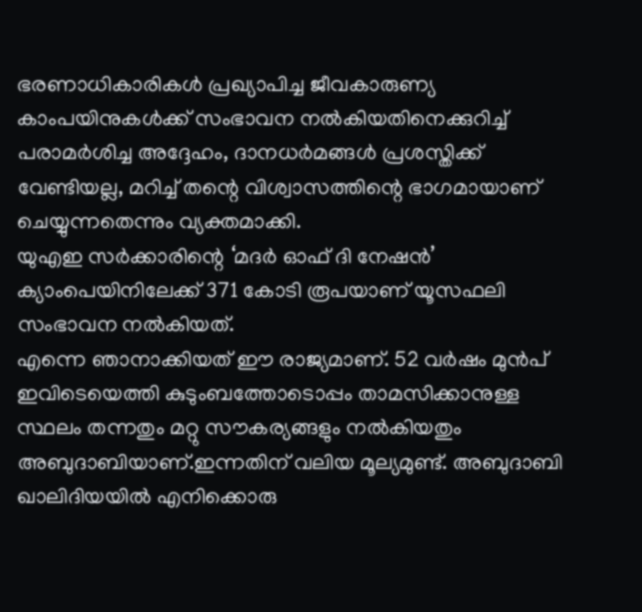ഭരണാധികാരികൾ പ്രഖ്യാപിച്ച ജീവകാരുണ്യ കാംപയിനുകൾക്ക് സംഭാവന നൽകിയതിനെക്കുറിച്ച് പരാമർശിച്ച അദ്ദേഹം, ദാനധർമങ്ങൾ പ്രശസ്തിക്ക് വേണ്ടിയല്ല, മറിച്ച് തന്റെ വിശ്വാസത്തിന്റെ ഭാഗമായാണ് ചെയ്യുന്നതെന്നും വ്യക്തമാക്കി.
യുഎഇ സർക്കാരിന്റെ ‘മദർ ഓഫ് ദി നേഷൻ’ ക്യാംപെയിനിലേക്ക് 371 കോടി രൂപയാണ് യൂസഫലി സംഭാവന നൽകിയത്.
എന്നെ ഞാനാക്കിയത് ഈ രാജ്യമാണ്. 52 വർഷം മുൻപ് ഇവിടെയെത്തി കുടുംബത്തോടൊപ്പം താമസിക്കാനുള്ള സ്ഥലം തന്നതും മറ്റു സൗകര്യങ്ങളും നൽകിയതും അബുദാബിയാണ്.ഇന്നതിന് വലിയ മൂല്യമുണ്ട്. അബുദാബി ഖാലിദിയയിൽ എനിക്കൊരു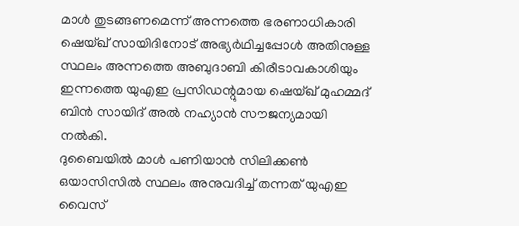മാൾ തുടങ്ങണമെന്ന് അന്നത്തെ ഭരണാധികാരി ഷെയ്ഖ് സായിദിനോട് അഭ്യർഥിച്ചപ്പോൾ അതിനുള്ള സ്ഥലം അന്നത്തെ അബുദാബി കിരീടാവകാശിയും ഇന്നത്തെ യുഎഇ പ്രസിഡന്റുമായ ഷെയ്ഖ് മുഹമ്മദ് ബിൻ സായിദ് അൽ നഹ്യാൻ സൗജന്യമായി നൽകി.
ദുബൈയിൽ മാൾ പണിയാൻ സിലിക്കൺ ഒയാസിസിൽ സ്ഥലം അനുവദിച്ച് തന്നത് യുഎഇ വൈസ്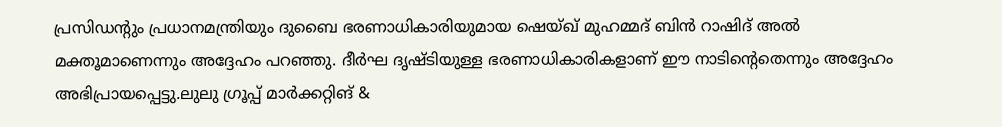പ്രസിഡന്റും പ്രധാനമന്ത്രിയും ദുബൈ ഭരണാധികാരിയുമായ ഷെയ്ഖ് മുഹമ്മദ് ബിൻ റാഷിദ് അൽ മക്തൂമാണെന്നും അദ്ദേഹം പറഞ്ഞു. ദീർഘ ദൃഷ്ടിയുള്ള ഭരണാധികാരികളാണ് ഈ നാടിന്റെതെന്നും അദ്ദേഹം അഭിപ്രായപ്പെട്ടു.ലുലു ഗ്രൂപ്പ് മാർക്കറ്റിങ് &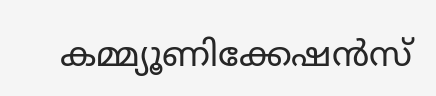കമ്മ്യൂണിക്കേഷൻസ്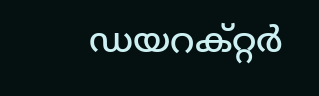ഡയറക്റ്റർ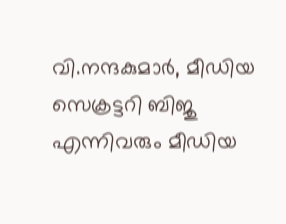വി.നന്ദകുമാർ, മീഡിയ സെക്രട്ടറി ബിജു എന്നിവരും മീഡിയ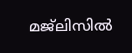മജ്ലിസിൽ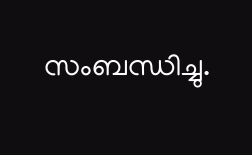സംബന്ധിച്ചു.